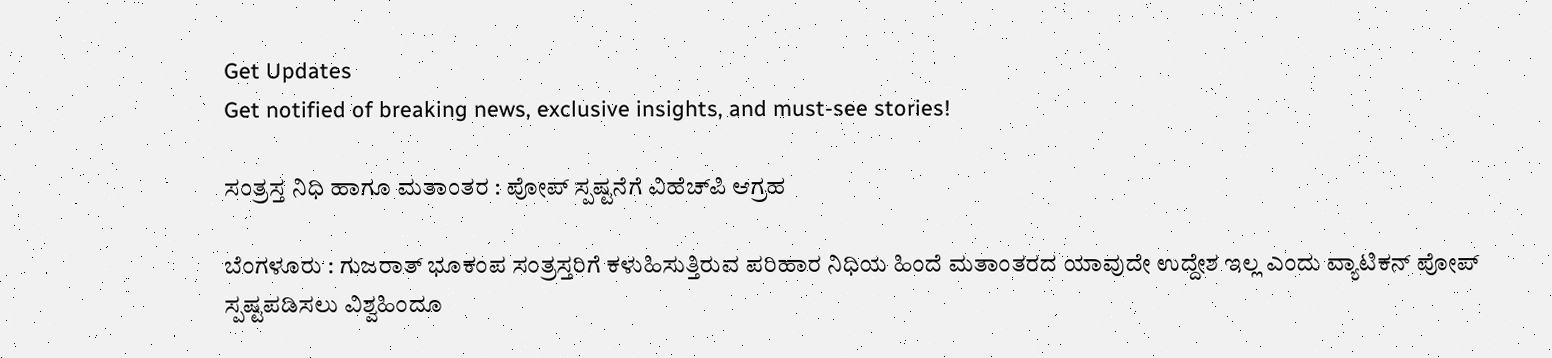Get Updates
Get notified of breaking news, exclusive insights, and must-see stories!

ಸಂತ್ರಸ್ತ ನಿಧಿ ಹಾಗೂ ಮತಾಂತರ : ಪೋಪ್‌ ಸ್ಪಷ್ಟನೆಗೆ ವಿಹೆಚ್‌ಪಿ ಆಗ್ರಹ

ಬೆಂಗಳೂರು : ಗುಜರಾತ್‌ ಭೂಕಂಪ ಸಂತ್ರಸ್ತರಿಗೆ ಕಳುಹಿಸುತ್ತಿರುವ ಪರಿಹಾರ ನಿಧಿಯ ಹಿಂದೆ ಮತಾಂತರದ ಯಾವುದೇ ಉದ್ದೇಶ ಇಲ್ಲ ಎಂದು ವ್ಯಾಟಿಕನ್‌ ಪೋಪ್‌ ಸ್ಪಷ್ಟಪಡಿಸಲು ವಿಶ್ವಹಿಂದೂ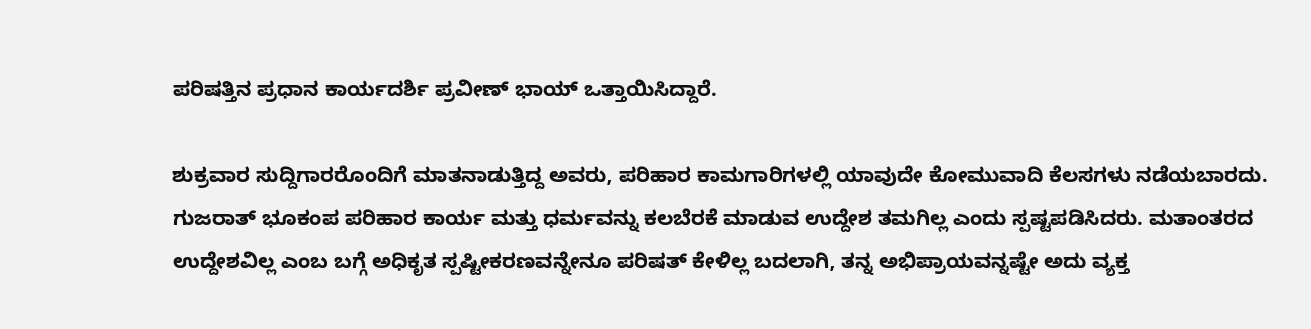ಪರಿಷತ್ತಿನ ಪ್ರಧಾನ ಕಾರ್ಯದರ್ಶಿ ಪ್ರವೀಣ್‌ ಭಾಯ್‌ ಒತ್ತಾಯಿಸಿದ್ದಾರೆ.

ಶುಕ್ರವಾರ ಸುದ್ದಿಗಾರರೊಂದಿಗೆ ಮಾತನಾಡುತ್ತಿದ್ದ ಅವರು, ಪರಿಹಾರ ಕಾಮಗಾರಿಗಳಲ್ಲಿ ಯಾವುದೇ ಕೋಮುವಾದಿ ಕೆಲಸಗಳು ನಡೆಯಬಾರದು. ಗುಜರಾತ್‌ ಭೂಕಂಪ ಪರಿಹಾರ ಕಾರ್ಯ ಮತ್ತು ಧರ್ಮವನ್ನು ಕಲಬೆರಕೆ ಮಾಡುವ ಉದ್ದೇಶ ತಮಗಿಲ್ಲ ಎಂದು ಸ್ಪಷ್ಟಪಡಿಸಿದರು. ಮತಾಂತರದ ಉದ್ದೇಶವಿಲ್ಲ ಎಂಬ ಬಗ್ಗೆ ಅಧಿಕೃತ ಸ್ಪಷ್ಟೀಕರಣವನ್ನೇನೂ ಪರಿಷತ್‌ ಕೇಳಿಲ್ಲ ಬದಲಾಗಿ, ತನ್ನ ಅಭಿಪ್ರಾಯವನ್ನಷ್ಟೇ ಅದು ವ್ಯಕ್ತ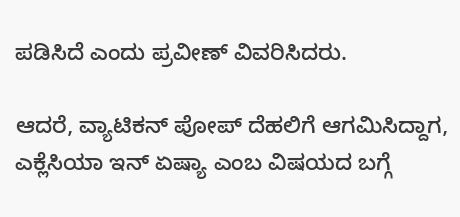ಪಡಿಸಿದೆ ಎಂದು ಪ್ರವೀಣ್‌ ವಿವರಿಸಿದರು.

ಆದರೆ, ವ್ಯಾಟಿಕನ್‌ ಪೋಪ್‌ ದೆಹಲಿಗೆ ಆಗಮಿಸಿದ್ದಾಗ, ಎಕ್ಲೆಸಿಯಾ ಇನ್‌ ಏಷ್ಯಾ ಎಂಬ ವಿಷಯದ ಬಗ್ಗೆ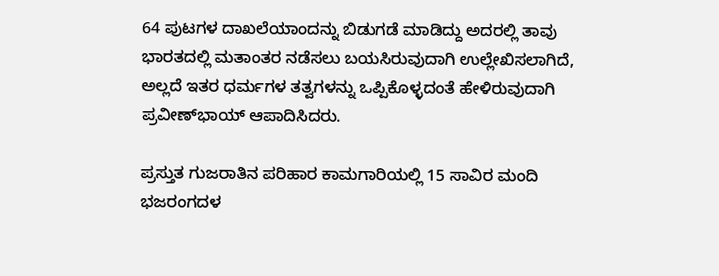64 ಪುಟಗಳ ದಾಖಲೆಯಾಂದನ್ನು ಬಿಡುಗಡೆ ಮಾಡಿದ್ದು ಅದರಲ್ಲಿ ತಾವು ಭಾರತದಲ್ಲಿ ಮತಾಂತರ ನಡೆಸಲು ಬಯಸಿರುವುದಾಗಿ ಉಲ್ಲೇಖಿಸಲಾಗಿದೆ, ಅಲ್ಲದೆ ಇತರ ಧರ್ಮಗಳ ತತ್ವಗಳನ್ನು ಒಪ್ಪಿಕೊಳ್ಳದಂತೆ ಹೇಳಿರುವುದಾಗಿ ಪ್ರವೀಣ್‌ಭಾಯ್‌ ಆಪಾದಿಸಿದರು.

ಪ್ರಸ್ತುತ ಗುಜರಾತಿನ ಪರಿಹಾರ ಕಾಮಗಾರಿಯಲ್ಲಿ 15 ಸಾವಿರ ಮಂದಿ ಭಜರಂಗದಳ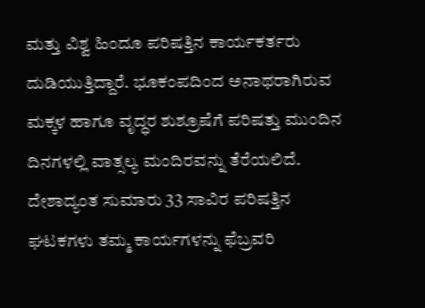ಮತ್ತು ವಿಶ್ವ ಹಿಂದೂ ಪರಿಷತ್ತಿನ ಕಾರ್ಯಕರ್ತರು ದುಡಿಯುತ್ತಿದ್ದಾರೆ. ಭೂಕಂಪದಿಂದ ಅನಾಥರಾಗಿರುವ ಮಕ್ಕಳ ಹಾಗೂ ವೃದ್ಧರ ಶುಶ್ರೂಷೆಗೆ ಪರಿಷತ್ತು ಮುಂದಿನ ದಿನಗಳಲ್ಲಿ ವಾತ್ಸಲ್ಯ ಮಂದಿರವನ್ನು ತೆರೆಯಲಿದೆ. ದೇಶಾದ್ಯಂತ ಸುಮಾರು 33 ಸಾವಿರ ಪರಿಷತ್ತಿನ ಘಟಕಗಳು ತಮ್ಮ ಕಾರ್ಯಗಳನ್ನು ಫೆಬ್ರವರಿ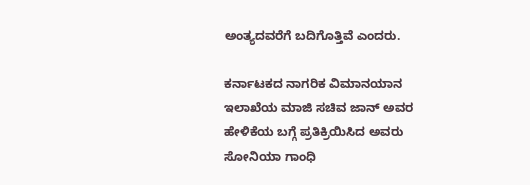ಅಂತ್ಯದವರೆಗೆ ಬದಿಗೊತ್ತಿವೆ ಎಂದರು.

ಕರ್ನಾಟಕದ ನಾಗರಿಕ ವಿಮಾನಯಾನ ಇಲಾಖೆಯ ಮಾಜಿ ಸಚಿವ ಜಾನ್‌ ಅವರ ಹೇಳಿಕೆಯ ಬಗ್ಗೆ ಪ್ರತಿಕ್ರಿಯಿಸಿದ ಅವರು ಸೋನಿಯಾ ಗಾಂಧಿ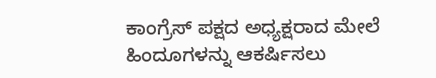ಕಾಂಗ್ರೆಸ್‌ ಪಕ್ಷದ ಅಧ್ಯಕ್ಷರಾದ ಮೇಲೆ ಹಿಂದೂಗಳನ್ನು ಆಕರ್ಷಿಸಲು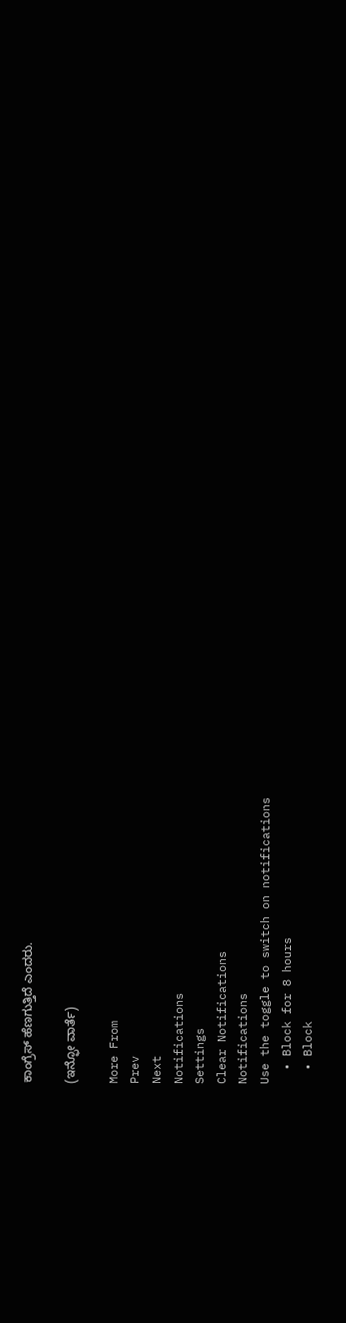ಕಾಂಗ್ರೆಸ್‌ ಹೆಣಗುತ್ತಿದೆ ಎಂದರು.

(ಇನ್ಫೋ ವಾರ್ತೆ)

More From
Prev
Next
Notifications
Settings
Clear Notifications
Notifications
Use the toggle to switch on notifications
  • Block for 8 hours
  • Block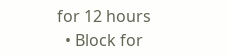for 12 hours
  • Block for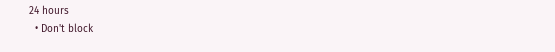24 hours
  • Don't block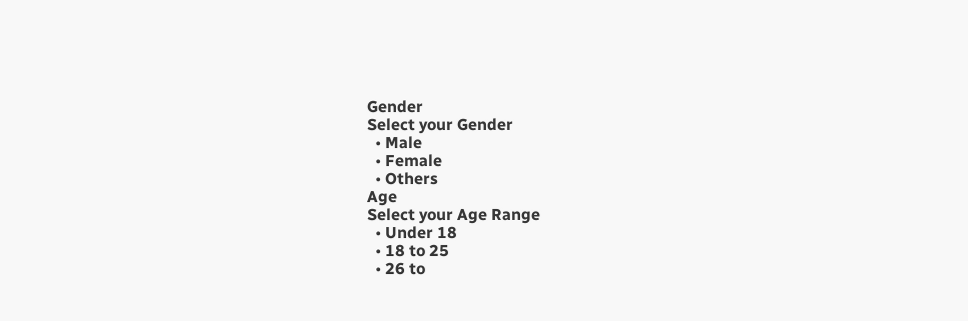Gender
Select your Gender
  • Male
  • Female
  • Others
Age
Select your Age Range
  • Under 18
  • 18 to 25
  • 26 to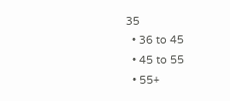35
  • 36 to 45
  • 45 to 55
  • 55+